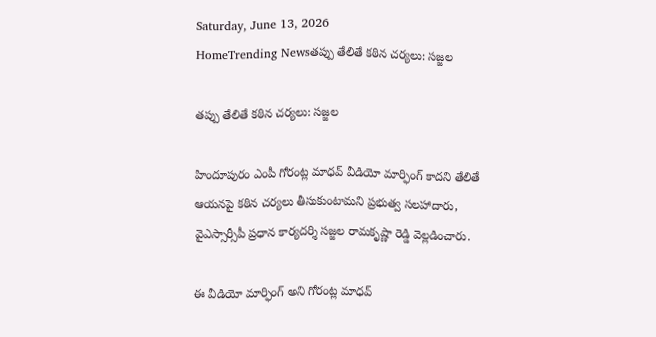Saturday, June 13, 2026
HomeTrending Newsతప్పు తేలితే కఠిన చర్యలు: సజ్జల

తప్పు తేలితే కఠిన చర్యలు: సజ్జల

హిందూపురం ఎంపీ గోరంట్ల మాధవ్ వీడియో మార్ఫింగ్ కాదని తేలితే ఆయనపై కఠిన చర్యలు తీసుకుంటామని ప్రభుత్వ సలహాదారు, వైఎస్సార్సీపీ ప్రధాన కార్యదర్శి సజ్జల రామకృష్ణా రెడ్డి వెల్లడించారు.

ఈ వీడియో మార్ఫింగ్ అని గోరంట్ల మాధవ్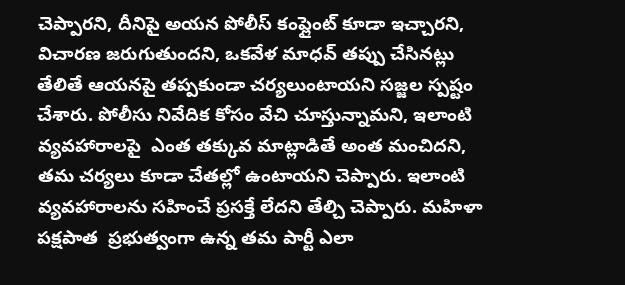చెప్పారని, దీనిపై అయన పోలీస్ కంప్లైంట్ కూడా ఇచ్చారని, విచారణ జరుగుతుందని, ఒకవేళ మాధవ్ తప్పు చేసినట్లు తేలితే ఆయనపై తప్పకుండా చర్యలుంటాయని సజ్జల స్పష్టం చేశారు. పోలీసు నివేదిక కోసం వేచి చూస్తున్నామని, ఇలాంటి వ్యవహారాలపై  ఎంత తక్కువ మాట్లాడితే అంత మంచిదని, తమ చర్యలు కూడా చేతల్లో ఉంటాయని చెప్పారు. ఇలాంటి వ్యవహారాలను సహించే ప్రసక్తే లేదని తేల్చి చెప్పారు. మహిళా పక్షపాత  ప్రభుత్వంగా ఉన్న తమ పార్టీ ఎలా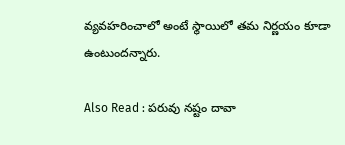వ్యవహరించాలో అంటే స్థాయిలో తమ నిర్ణయం కూడా ఉంటుందన్నారు.

Also Read : పరువు నష్టం దావా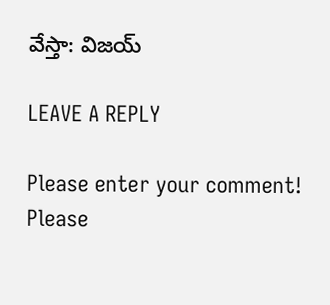వేస్తా: విజయ్

LEAVE A REPLY

Please enter your comment!
Please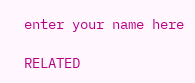enter your name here

RELATED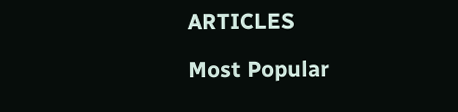ARTICLES

Most Popular